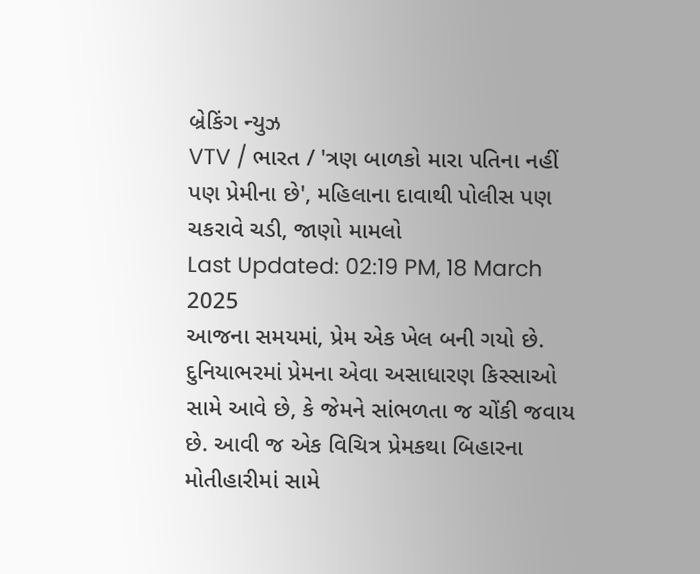બ્રેકિંગ ન્યુઝ
VTV / ભારત / 'ત્રણ બાળકો મારા પતિના નહીં પણ પ્રેમીના છે', મહિલાના દાવાથી પોલીસ પણ ચકરાવે ચડી, જાણો મામલો
Last Updated: 02:19 PM, 18 March 2025
આજના સમયમાં, પ્રેમ એક ખેલ બની ગયો છે. દુનિયાભરમાં પ્રેમના એવા અસાધારણ કિસ્સાઓ સામે આવે છે, કે જેમને સાંભળતા જ ચોંકી જવાય છે. આવી જ એક વિચિત્ર પ્રેમકથા બિહારના મોતીહારીમાં સામે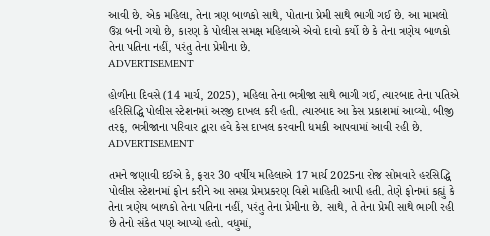આવી છે. એક મહિલા, તેના ત્રણ બાળકો સાથે, પોતાના પ્રેમી સાથે ભાગી ગઈ છે. આ મામલો ઉગ્ર બની ગયો છે, કારણ કે પોલીસ સમક્ષ મહિલાએ એવો દાવો કર્યો છે કે તેના ત્રણેય બાળકો તેના પતિના નહીં, પરંતુ તેના પ્રેમીના છે.
ADVERTISEMENT

હોળીના દિવસે (14 માર્ચ, 2025), મહિલા તેના ભત્રીજા સાથે ભાગી ગઈ, ત્યારબાદ તેના પતિએ હરિસિદ્ધિ પોલીસ સ્ટેશનમાં અરજી દાખલ કરી હતી. ત્યારબાદ આ કેસ પ્રકાશમાં આવ્યો. બીજી તરફ, ભત્રીજાના પરિવાર દ્વારા હવે કેસ દાખલ કરવાની ધમકી આપવામાં આવી રહી છે.
ADVERTISEMENT

તમને જણાવી દઈએ કે, ફરાર 30 વર્ષીય મહિલાએ 17 માર્ચ 2025ના રોજ સોમવારે હરસિદ્ધિ પોલીસ સ્ટેશનમાં ફોન કરીને આ સમગ્ર પ્રેમપ્રકરણ વિશે માહિતી આપી હતી. તેણે ફોનમાં કહ્યું કે તેના ત્રણેય બાળકો તેના પતિના નહીં, પરંતુ તેના પ્રેમીના છે. સાથે, તે તેના પ્રેમી સાથે ભાગી રહી છે તેનો સંકેત પણ આપ્યો હતો. વધુમાં,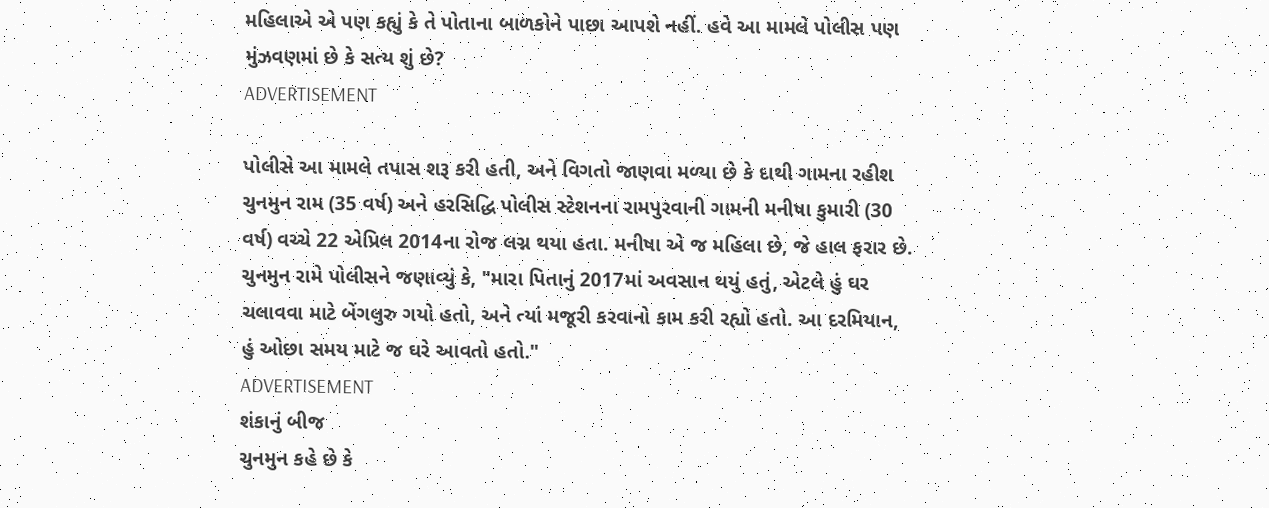મહિલાએ એ પણ કહ્યું કે તે પોતાના બાળકોને પાછા આપશે નહીં. હવે આ મામલે પોલીસ પણ મુંઝવણમાં છે કે સત્ય શું છે?
ADVERTISEMENT

પોલીસે આ મામલે તપાસ શરૂ કરી હતી, અને વિગતો જાણવા મળ્યા છે કે દાથી ગામના રહીશ ચુનમુન રામ (35 વર્ષ) અને હરસિદ્ધિ પોલીસ સ્ટેશનના રામપુરવાની ગામની મનીષા કુમારી (30 વર્ષ) વચ્ચે 22 એપ્રિલ 2014ના રોજ લગ્ન થયા હતા. મનીષા એ જ મહિલા છે, જે હાલ ફરાર છે. ચુનમુન રામે પોલીસને જણાવ્યું કે, "મારા પિતાનું 2017માં અવસાન થયું હતું, એટલે હું ઘર ચલાવવા માટે બેંગલુરુ ગયો હતો, અને ત્યાં મજૂરી કરવાનો કામ કરી રહ્યો હતો. આ દરમિયાન, હું ઓછા સમય માટે જ ઘરે આવતો હતો."
ADVERTISEMENT
શંકાનું બીજ
ચુનમુન કહે છે કે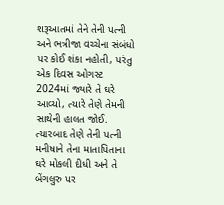શરૂઆતમાં તેને તેની પત્ની અને ભત્રીજા વચ્ચેના સંબંધો પર કોઈ શંકા નહોતી, પરંતુ એક દિવસ ઓગસ્ટ 2024માં જ્યારે તે ઘરે આવ્યો, ત્યારે તેણે તેમની સાથેની હાલત જોઈ. ત્યારબાદ તેણે તેની પત્ની મનીષાને તેના માતાપિતાના ઘરે મોકલી દીધી અને તે બેંગલુરુ પર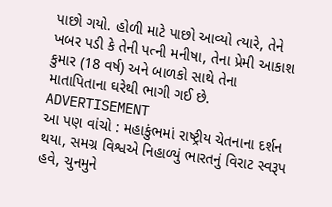પાછો ગયો. હોળી માટે પાછો આવ્યો ત્યારે, તેને ખબર પડી કે તેની પત્ની મનીષા, તેના પ્રેમી આકાશ કુમાર (18 વર્ષ) અને બાળકો સાથે તેના માતાપિતાના ઘરેથી ભાગી ગઈ છે.
ADVERTISEMENT
આ પણ વાંચો : મહાકુંભમાં રાષ્ટ્રીય ચેતનાના દર્શન થયા, સમગ્ર વિશ્વએ નિહાળ્યું ભારતનું વિરાટ સ્વરૂપ
હવે, ચુનમુને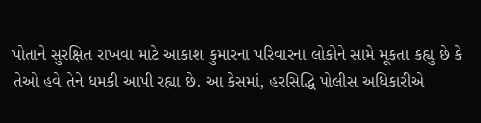પોતાને સુરક્ષિત રાખવા માટે આકાશ કુમારના પરિવારના લોકોને સામે મૂકતા કહ્યુ છે કે તેઓ હવે તેને ધમકી આપી રહ્યા છે. આ કેસમાં, હરસિદ્ધિ પોલીસ અધિકારીએ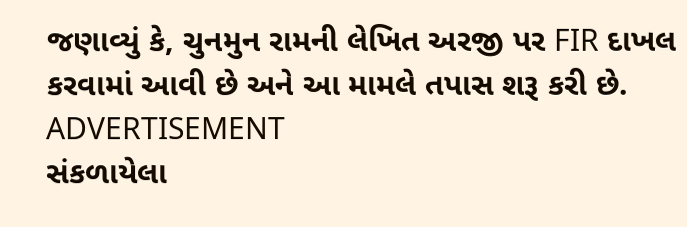જણાવ્યું કે, ચુનમુન રામની લેખિત અરજી પર FIR દાખલ કરવામાં આવી છે અને આ મામલે તપાસ શરૂ કરી છે.
ADVERTISEMENT
સંકળાયેલા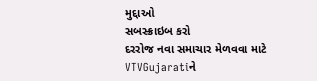મુદ્દાઓ
સબસ્ક્રાઇબ કરો
દરરોજ નવા સમાચાર મેળવવા માટે VTVGujaratiને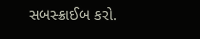સબસ્ક્રાઈબ કરો.